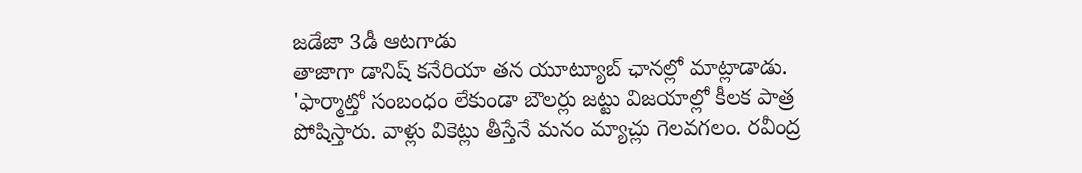జడేజా 3డీ ఆటగాడు
తాజాగా డానిష్ కనేరియా తన యూట్యూబ్ ఛానల్లో మాట్లాడాడు. 'ఫార్మాట్తో సంబంధం లేకుండా బౌలర్లు జట్టు విజయాల్లో కీలక పాత్ర పోషిస్తారు. వాళ్లు వికెట్లు తీస్తేనే మనం మ్యాచ్లు గెలవగలం. రవీంద్ర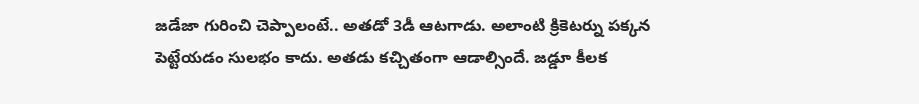జడేజా గురించి చెప్పాలంటే.. అతడో 3డీ ఆటగాడు. అలాంటి క్రికెటర్ను పక్కన పెట్టేయడం సులభం కాదు. అతడు కచ్చితంగా ఆడాల్సిందే. జడ్డూ కీలక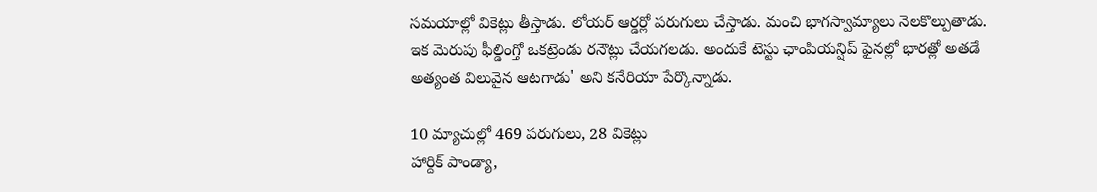సమయాల్లో వికెట్లు తీస్తాడు. లోయర్ ఆర్డర్లో పరుగులు చేస్తాడు. మంచి భాగస్వామ్యాలు నెలకొల్పుతాడు. ఇక మెరుపు ఫీల్డింగ్తో ఒకట్రెండు రనౌట్లు చేయగలడు. అందుకే టెస్టు ఛాంపియన్షిప్ ఫైనల్లో భారత్లో అతడే అత్యంత విలువైన ఆటగాడు' అని కనేరియా పేర్కొన్నాడు.

10 మ్యాచుల్లో 469 పరుగులు, 28 వికెట్లు
హార్దిక్ పాండ్యా,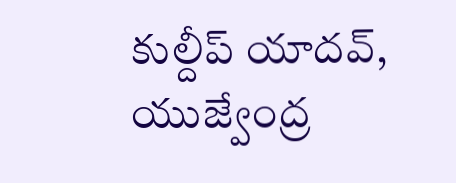కుల్దీప్ యాదవ్, యుజ్వేంద్ర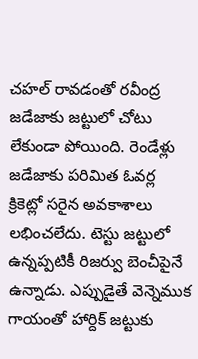చహల్ రావడంతో రవీంద్ర జడేజాకు జట్టులో చోటు లేకుండా పోయింది. రెండేళ్లు జడేజాకు పరిమిత ఓవర్ల క్రికెట్లో సరైన అవకాశాలు లభించలేదు. టెస్టు జట్టులో ఉన్నప్పటికీ రిజర్వు బెంచీపైనే ఉన్నాడు. ఎప్పుడైతే వెన్నెముక గాయంతో హార్దిక్ జట్టుకు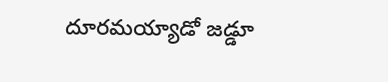దూరమయ్యాడో జడ్డూ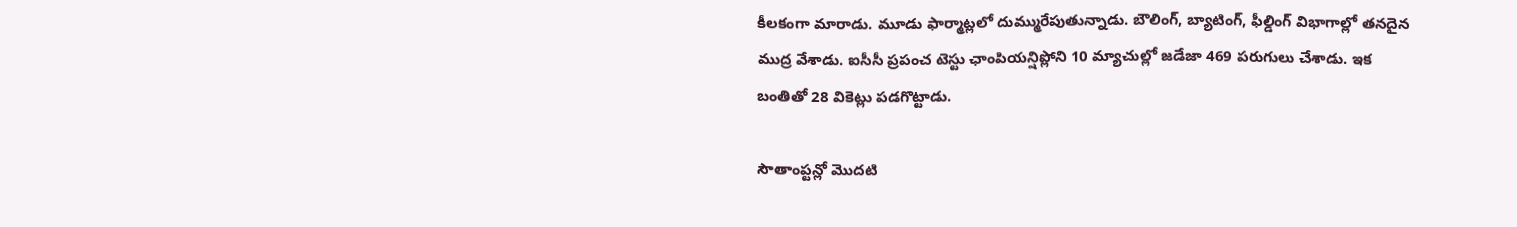కీలకంగా మారాడు. మూడు ఫార్మాట్లలో దుమ్మురేపుతున్నాడు. బౌలింగ్, బ్యాటింగ్, ఫీల్డింగ్ విభాగాల్లో తనదైన ముద్ర వేశాడు. ఐసీసీ ప్రపంచ టెస్టు ఛాంపియన్షిప్లోని 10 మ్యాచుల్లో జడేజా 469 పరుగులు చేశాడు. ఇక బంతితో 28 వికెట్లు పడగొట్టాడు.

సౌతాంప్టన్లో మొదటి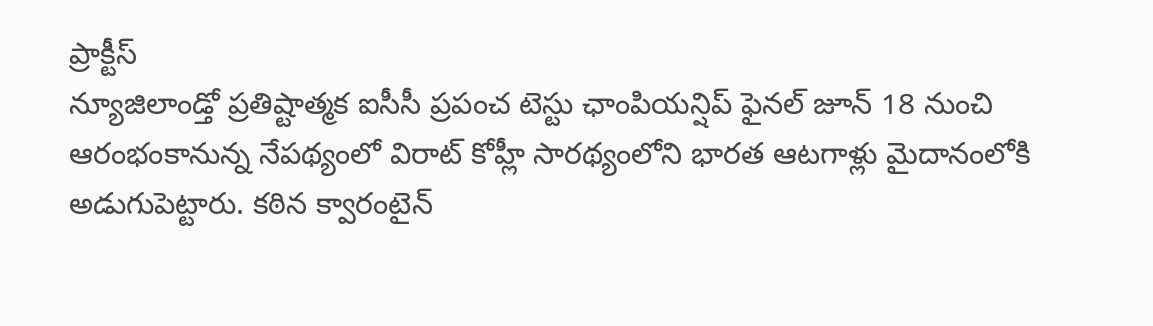ప్రాక్టీస్
న్యూజిలాండ్తో ప్రతిష్టాత్మక ఐసీసీ ప్రపంచ టెస్టు ఛాంపియన్షిప్ ఫైనల్ జూన్ 18 నుంచి ఆరంభంకానున్న నేపథ్యంలో విరాట్ కోహ్లీ సారథ్యంలోని భారత ఆటగాళ్లు మైదానంలోకి అడుగుపెట్టారు. కఠిన క్వారంటైన్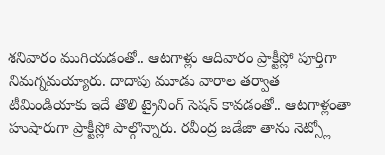శనివారం ముగియడంతో.. ఆటగాళ్లు ఆదివారం ప్రాక్టీస్లో పూర్తిగా నిమగ్నమయ్యారు. దాదాపు మూడు వారాల తర్వాత టీమిండియాకు ఇదే తొలి ట్రైనింగ్ సెషన్ కావడంతో.. ఆటగాళ్లంతా హుషారుగా ప్రాక్టీస్లో పాల్గొన్నారు. రవీంద్ర జడేజా తాను నెట్స్లో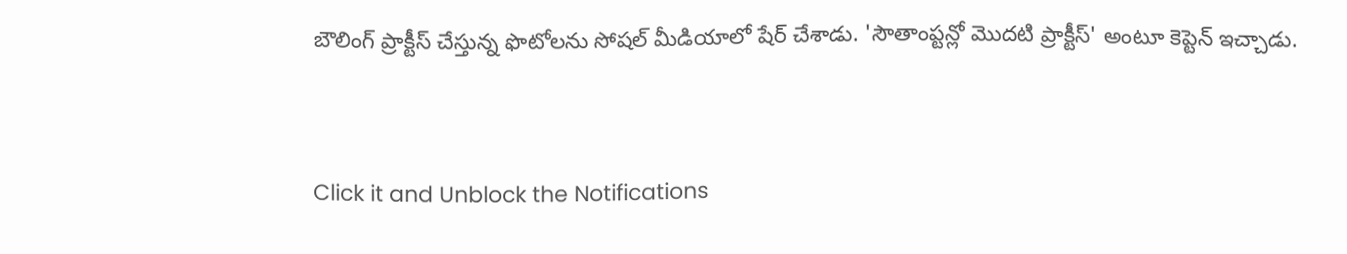బౌలింగ్ ప్రాక్టీస్ చేస్తున్న ఫొటోలను సోషల్ మీడియాలో షేర్ చేశాడు. 'సౌతాంప్టన్లో మొదటి ప్రాక్టీస్' అంటూ కెప్టెన్ ఇచ్చాడు.


Click it and Unblock the Notifications